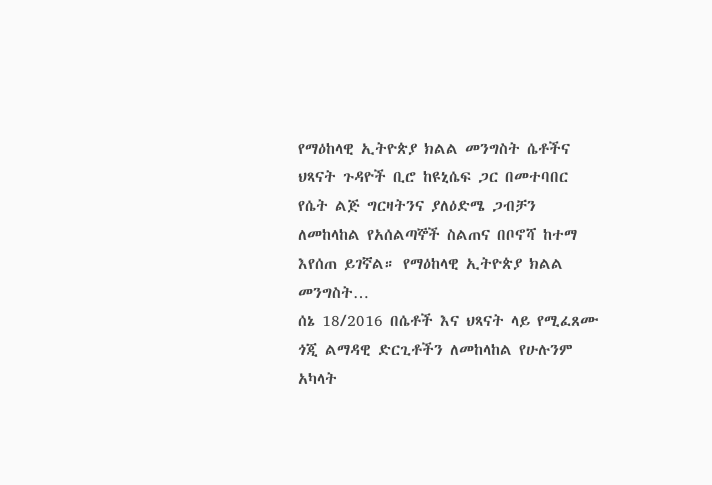የማዕከላዊ ኢትዮጵያ ክልል መንግስት ሴቶችና ህጻናት ጉዳዮች ቢሮ ከዩኒሴፍ ጋር በመተባበር የሴት ልጅ ግርዛትንና ያለዕድሜ ጋብቻን ለመከላከል የአሰልጣኞች ስልጠና በቦኖሻ ከተማ እየሰጠ ይገኛል። የማዕከላዊ ኢትዮጵያ ክልል መንግስት…
ሰኔ 18/2016 በሴቶች እና ህጻናት ላይ የሚፈጸሙ ጎጂ ልማዳዊ ድርጊቶችን ለመከላከል የሁሉንም አካላት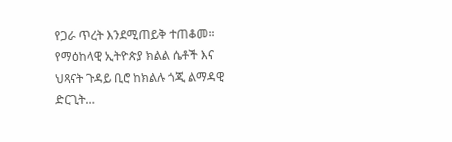የጋራ ጥረት እንደሚጠይቅ ተጠቆመ። የማዕከላዊ ኢትዮጵያ ክልል ሴቶች እና ህጻናት ጉዳይ ቢሮ ከክልሉ ጎጂ ልማዳዊ ድርጊት…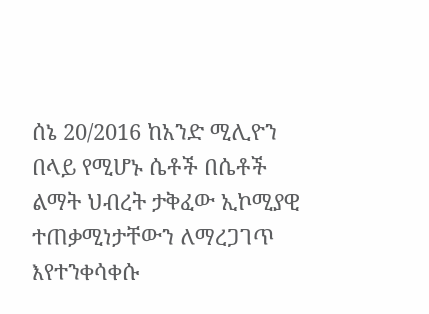ሰኔ 20/2016 ከአንድ ሚሊዮን በላይ የሚሆኑ ሴቶች በሴቶች ልማት ህብረት ታቅፈው ኢኮሚያዊ ተጠቃሚነታቸውን ለማረጋገጥ እየተንቀሳቀሱ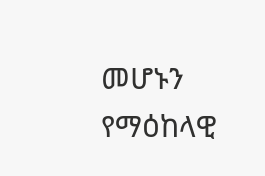መሆኑን የማዕከላዊ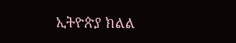ኢትዮጵያ ክልል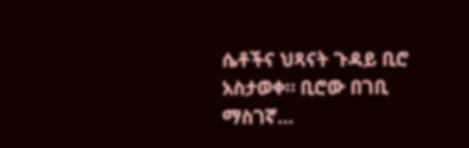ሴቶችና ህጻናት ጉዳይ ቢሮ አስታወቀ። ቢሮው በገቢ ማስገኛ…